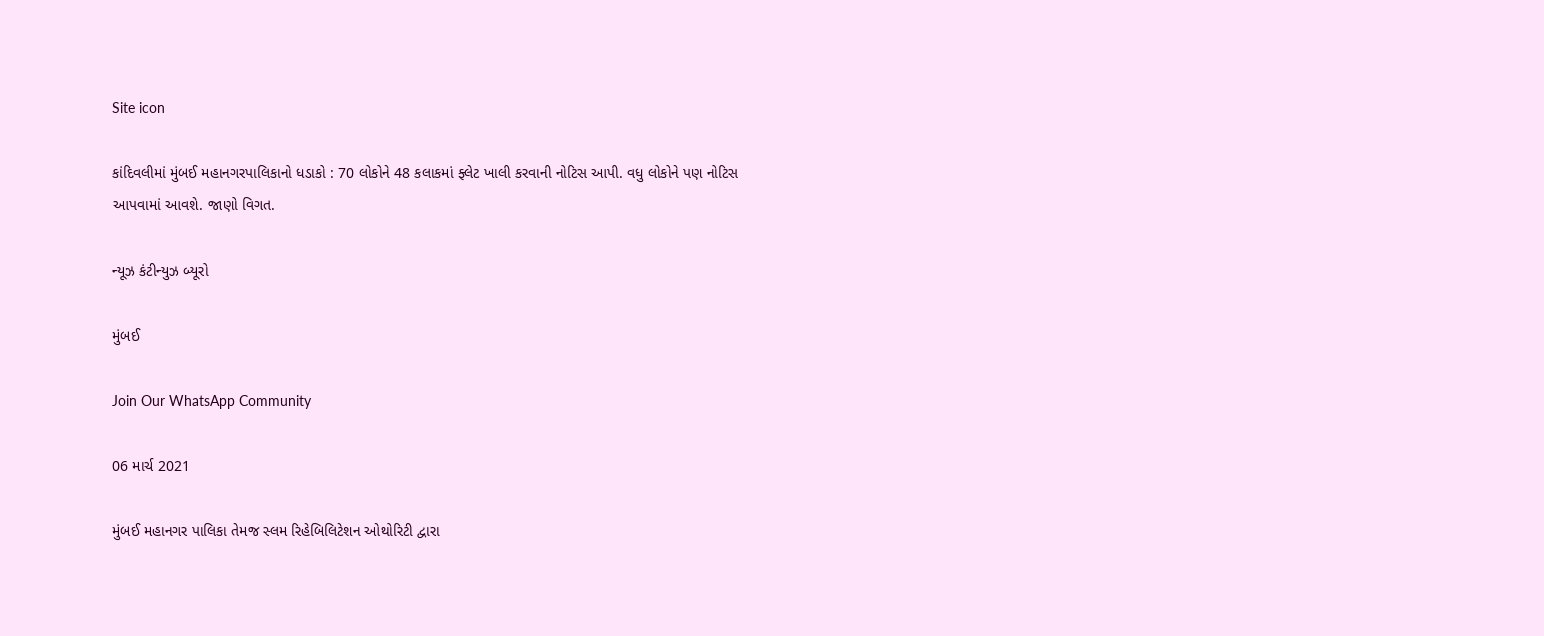Site icon

કાંદિવલીમાં મુંબઈ મહાનગરપાલિકાનો ધડાકો : 70 લોકોને 48 કલાકમાં ફ્લેટ ખાલી કરવાની નોટિસ આપી. વધુ લોકોને પણ નોટિસ આપવામાં આવશે. જાણો વિગત.

ન્યૂઝ કંટીન્યુઝ બ્યૂરો

મુંબઈ

Join Our WhatsApp Community

06 માર્ચ 2021

મુંબઈ મહાનગર પાલિકા તેમજ સ્લમ રિહેબિલિટેશન ઓથોરિટી દ્વારા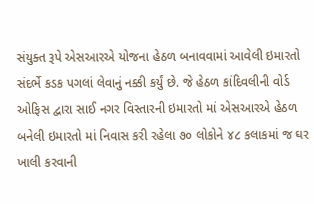સંયુક્ત રૂપે એસઆરએ યોજના હેઠળ બનાવવામાં આવેલી ઇમારતો સંદર્ભે કડક પગલાં લેવાનું નક્કી કર્યું છે. જે હેઠળ કાંદિવલીની વોર્ડ ઓફિસ દ્વારા સાઈ નગર વિસ્તારની ઇમારતો માં એસઆરએ હેઠળ બનેલી ઇમારતો માં નિવાસ કરી રહેલા ૭૦ લોકોને ૪૮ કલાકમાં જ ઘર ખાલી કરવાની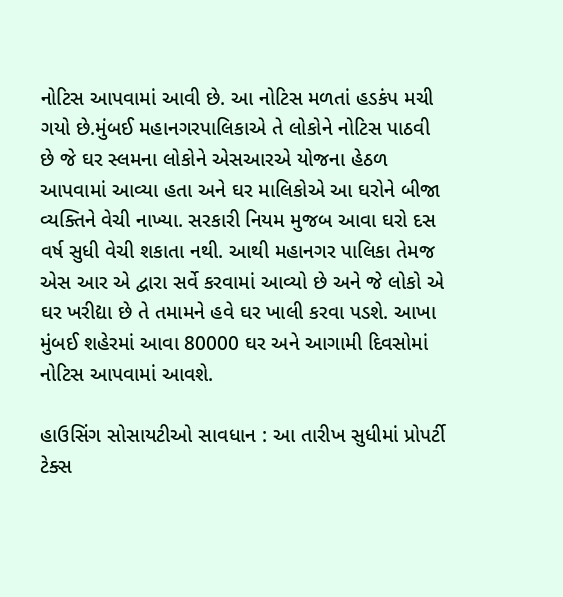નોટિસ આપવામાં આવી છે. આ નોટિસ મળતાં હડકંપ મચી ગયો છે.મુંબઈ મહાનગરપાલિકાએ તે લોકોને નોટિસ પાઠવી છે જે ઘર સ્લમના લોકોને એસઆરએ યોજના હેઠળ આપવામાં આવ્યા હતા અને ઘર માલિકોએ આ ઘરોને બીજા વ્યક્તિને વેચી નાખ્યા. સરકારી નિયમ મુજબ આવા ઘરો દસ વર્ષ સુધી વેચી શકાતા નથી. આથી મહાનગર પાલિકા તેમજ એસ આર એ દ્વારા સર્વે કરવામાં આવ્યો છે અને જે લોકો એ ઘર ખરીદ્યા છે તે તમામને હવે ઘર ખાલી કરવા પડશે. આખા મુંબઈ શહેરમાં આવા 80000 ઘર અને આગામી દિવસોમાં નોટિસ આપવામાં આવશે.

હાઉસિંગ સોસાયટીઓ સાવધાન : આ તારીખ સુધીમાં પ્રોપર્ટી ટેક્સ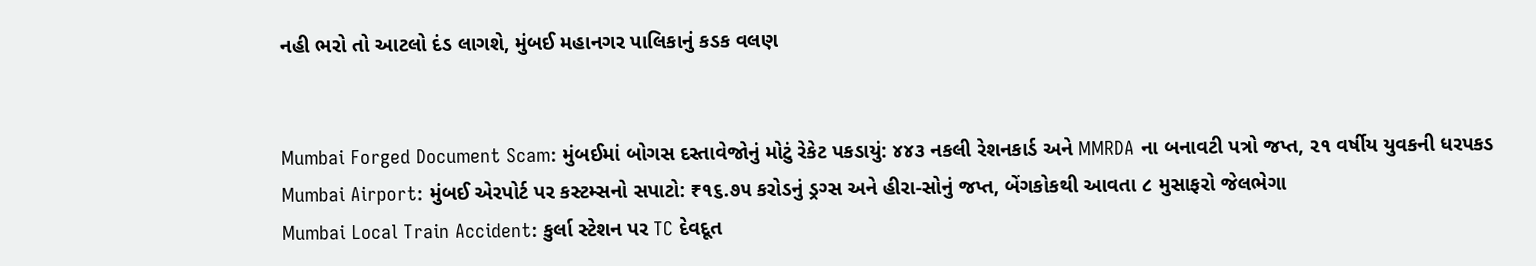નહી ભરો તો આટલો દંડ લાગશે, મુંબઈ મહાનગર પાલિકાનું કડક વલણ


Mumbai Forged Document Scam: મુંબઈમાં બોગસ દસ્તાવેજોનું મોટું રેકેટ પકડાયું: ૪૪૩ નકલી રેશનકાર્ડ અને MMRDA ના બનાવટી પત્રો જપ્ત, ૨૧ વર્ષીય યુવકની ધરપકડ
Mumbai Airport: મુંબઈ એરપોર્ટ પર કસ્ટમ્સનો સપાટો: ₹૧૬.૭૫ કરોડનું ડ્રગ્સ અને હીરા-સોનું જપ્ત, બેંગકોકથી આવતા ૮ મુસાફરો જેલભેગા
Mumbai Local Train Accident: કુર્લા સ્ટેશન પર TC દેવદૂત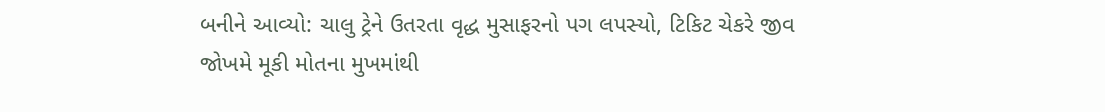બનીને આવ્યો: ચાલુ ટ્રેને ઉતરતા વૃદ્ધ મુસાફરનો પગ લપસ્યો, ટિકિટ ચેકરે જીવ જોખમે મૂકી મોતના મુખમાંથી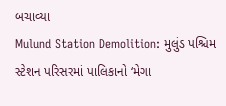બચાવ્યા
Mulund Station Demolition: મુલુંડ પશ્ચિમ સ્ટેશન પરિસરમાં પાલિકાનો ‘મેગા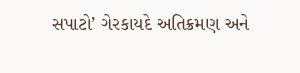સપાટો’ ગેરકાયદે અતિક્રમણ અને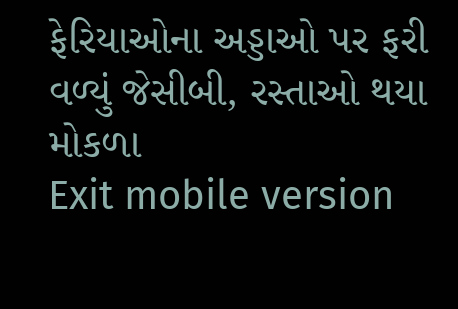ફેરિયાઓના અડ્ડાઓ પર ફરી વળ્યું જેસીબી, રસ્તાઓ થયા મોકળા
Exit mobile version